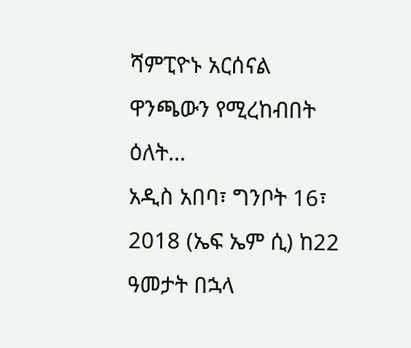ሻምፒዮኑ አርሰናል ዋንጫውን የሚረከብበት ዕለት…
አዲስ አበባ፣ ግንቦት 16፣ 2018 (ኤፍ ኤም ሲ) ከ22 ዓመታት በኋላ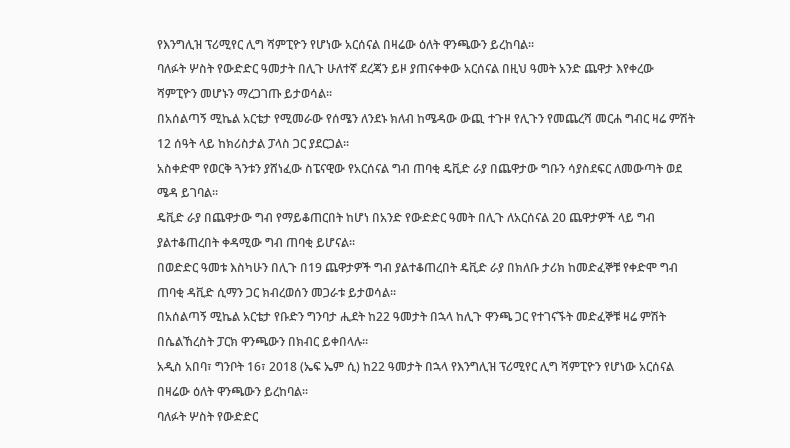የእንግሊዝ ፕሪሚየር ሊግ ሻምፒዮን የሆነው አርሰናል በዛሬው ዕለት ዋንጫውን ይረከባል፡፡
ባለፉት ሦስት የውድድር ዓመታት በሊጉ ሁለተኛ ደረጃን ይዞ ያጠናቀቀው አርሰናል በዚህ ዓመት አንድ ጨዋታ እየቀረው ሻምፒዮን መሆኑን ማረጋገጡ ይታወሳል፡፡
በአሰልጣኝ ሚኬል አርቴታ የሚመራው የሰሜን ለንደኑ ክለብ ከሜዳው ውጪ ተጉዞ የሊጉን የመጨረሻ መርሐ ግብር ዛሬ ምሽት 12 ሰዓት ላይ ከክሪስታል ፓላስ ጋር ያደርጋል፡፡
አስቀድሞ የወርቅ ጓንቱን ያሸነፈው ስፔናዊው የአርሰናል ግብ ጠባቂ ዴቪድ ራያ በጨዋታው ግቡን ሳያስደፍር ለመውጣት ወደ ሜዳ ይገባል።
ዴቪድ ራያ በጨዋታው ግብ የማይቆጠርበት ከሆነ በአንድ የውድድር ዓመት በሊጉ ለአርሰናል 20 ጨዋታዎች ላይ ግብ ያልተቆጠረበት ቀዳሚው ግብ ጠባቂ ይሆናል፡፡
በወድድር ዓመቱ እስካሁን በሊጉ በ19 ጨዋታዎች ግብ ያልተቆጠረበት ዴቪድ ራያ በክለቡ ታሪክ ከመድፈኞቹ የቀድሞ ግብ ጠባቂ ዳቪድ ሲማን ጋር ክብረወሰን መጋራቱ ይታወሳል፡፡
በአሰልጣኝ ሚኬል አርቴታ የቡድን ግንባታ ሒደት ከ22 ዓመታት በኋላ ከሊጉ ዋንጫ ጋር የተገናኙት መድፈኞቹ ዛሬ ምሽት በሴልኸረስት ፓርክ ዋንጫውን በክብር ይቀበላሉ፡፡
አዲስ አበባ፣ ግንቦት 16፣ 2018 (ኤፍ ኤም ሲ) ከ22 ዓመታት በኋላ የእንግሊዝ ፕሪሚየር ሊግ ሻምፒዮን የሆነው አርሰናል በዛሬው ዕለት ዋንጫውን ይረከባል፡፡
ባለፉት ሦስት የውድድር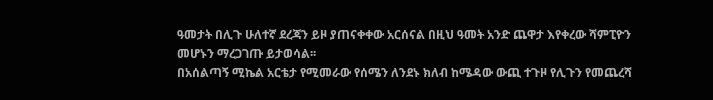ዓመታት በሊጉ ሁለተኛ ደረጃን ይዞ ያጠናቀቀው አርሰናል በዚህ ዓመት አንድ ጨዋታ እየቀረው ሻምፒዮን መሆኑን ማረጋገጡ ይታወሳል፡፡
በአሰልጣኝ ሚኬል አርቴታ የሚመራው የሰሜን ለንደኑ ክለብ ከሜዳው ውጪ ተጉዞ የሊጉን የመጨረሻ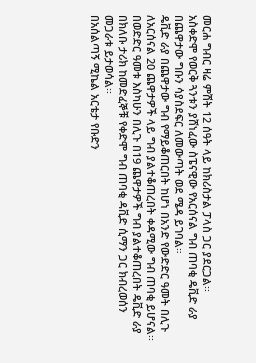መርሐ ግብር ዛሬ ምሽት 12 ሰዓት ላይ ከክሪስታል ፓላስ ጋር ያደርጋል፡፡
አስቀድሞ የወርቅ ጓንቱን ያሸነፈው ስፔናዊው የአርሰናል ግብ ጠባቂ ዴቪድ ራያ በጨዋታው ግቡን ሳያስደፍር ለመውጣት ወደ ሜዳ ይገባል።
ዴቪድ ራያ በጨዋታው ግብ የማይቆጠርበት ከሆነ በአንድ የውድድር ዓመት በሊጉ ለአርሰናል 20 ጨዋታዎች ላይ ግብ ያልተቆጠረበት ቀዳሚው ግብ ጠባቂ ይሆናል፡፡
በወድድር ዓመቱ እስካሁን በሊጉ በ19 ጨዋታዎች ግብ ያልተቆጠረበት ዴቪድ ራያ በክለቡ ታሪክ ከመድፈኞቹ የቀድሞ ግብ ጠባቂ ዳቪድ ሲማን ጋር ክብረወሰን መጋራቱ ይታወሳል፡፡
በአሰልጣኝ ሚኬል አርቴታ የቡድን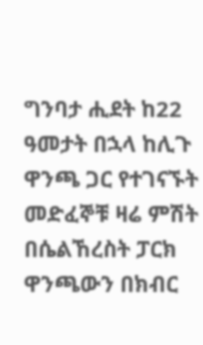ግንባታ ሒደት ከ22 ዓመታት በኋላ ከሊጉ ዋንጫ ጋር የተገናኙት መድፈኞቹ ዛሬ ምሽት በሴልኸረስት ፓርክ ዋንጫውን በክብር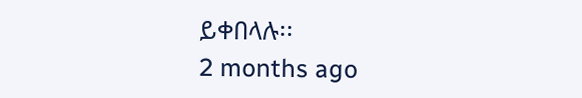ይቀበላሉ፡፡
2 months ago